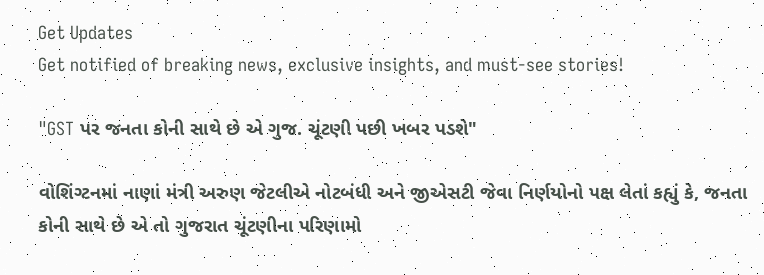Get Updates
Get notified of breaking news, exclusive insights, and must-see stories!

"GST પર જનતા કોની સાથે છે એ ગુજ. ચૂંટણી પછી ખબર પડશે"

વોશિંગ્ટનમાં નાણાં મંત્રી અરુણ જેટલીએ નોટબંધી અને જીએસટી જેવા નિર્ણયોનો પક્ષ લેતાં કહ્યું કે, જનતા કોની સાથે છે એ તો ગુજરાત ચૂંટણીના પરિણામો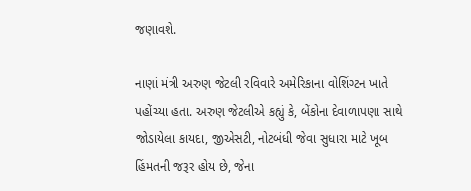જણાવશે.

નાણાં મંત્રી અરુણ જેટલી રવિવારે અમેરિકાના વોશિંગ્ટન ખાતે પહોંચ્યા હતા. અરુણ જેટલીએ કહ્યું કે, બેંકોના દેવાળાપણા સાથે જોડાયેલા કાયદા, જીએસટી, નોટબંધી જેવા સુધારા માટે ખૂબ હિંમતની જરૂર હોય છે, જેના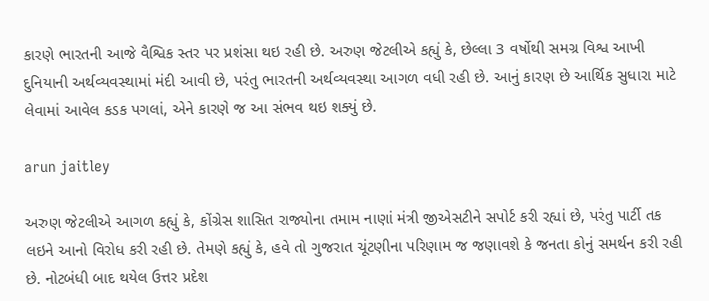કારણે ભારતની આજે વૈશ્વિક સ્તર પર પ્રશંસા થઇ રહી છે. અરુણ જેટલીએ કહ્યું કે, છેલ્લા 3 વર્ષોથી સમગ્ર વિશ્વ આખી દુનિયાની અર્થવ્યવસ્થામાં મંદી આવી છે, પરંતુ ભારતની અર્થવ્યવસ્થા આગળ વધી રહી છે. આનું કારણ છે આર્થિક સુધારા માટે લેવામાં આવેલ કડક પગલાં, એને કારણે જ આ સંભવ થઇ શક્યું છે.

arun jaitley

અરુણ જેટલીએ આગળ કહ્યું કે, કોંગ્રેસ શાસિત રાજ્યોના તમામ નાણાં મંત્રી જીએસટીને સપોર્ટ કરી રહ્યાં છે, પરંતુ પાર્ટી તક લઇને આનો વિરોધ કરી રહી છે. તેમણે કહ્યું કે, હવે તો ગુજરાત ચૂંટણીના પરિણામ જ જણાવશે કે જનતા કોનું સમર્થન કરી રહી છે. નોટબંધી બાદ થયેલ ઉત્તર પ્રદેશ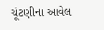ચૂંટણીના આવેલ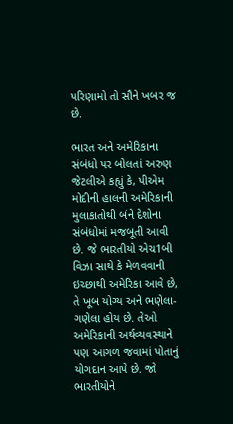પરિણામો તો સૌને ખબર જ છે.

ભારત અને અમેરિકાના સંબંધો પર બોલતાં અરુણ જેટલીએ કહ્યું કે, પીએમ મોદીની હાલની અમેરિકાની મુલાકાતોથી બંને દેશોના સંબંધોમાં મજબૂતી આવી છે. જે ભારતીયો એચ1બી વિઝા સાથે કે મેળવવાની ઇચ્છાથી અમેરિકા આવે છે, તે ખૂબ યોગ્ય અને ભણેલા-ગણેલા હોય છે. તેઓ અમેરિકાની અર્થવ્યવસ્થાને પણ આગળ જવામાં પોતાનું યોગદાન આપે છે. જો ભારતીયોને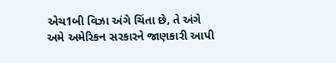એચ1બી વિઝા અંગે ચિંતા છે, તે અંગે અમે અમેરિકન સરકારને જાણકારી આપી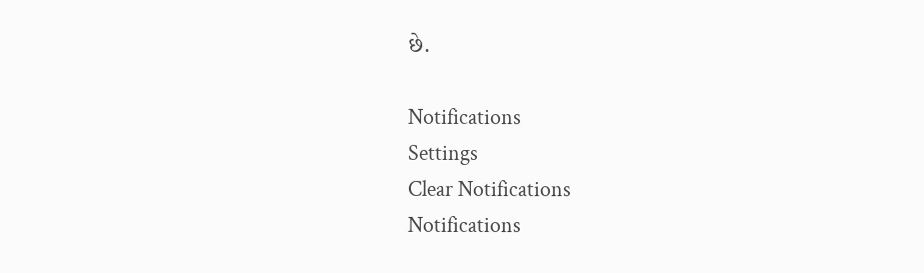છે.

Notifications
Settings
Clear Notifications
Notifications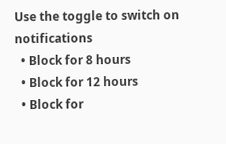Use the toggle to switch on notifications
  • Block for 8 hours
  • Block for 12 hours
  • Block for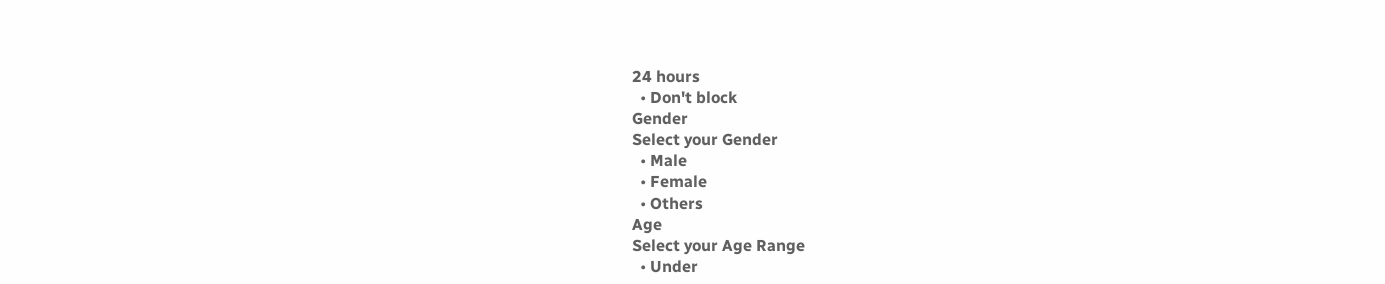24 hours
  • Don't block
Gender
Select your Gender
  • Male
  • Female
  • Others
Age
Select your Age Range
  • Under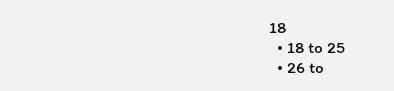18
  • 18 to 25
  • 26 to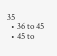35
  • 36 to 45
  • 45 to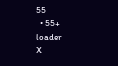55
  • 55+
loader
X